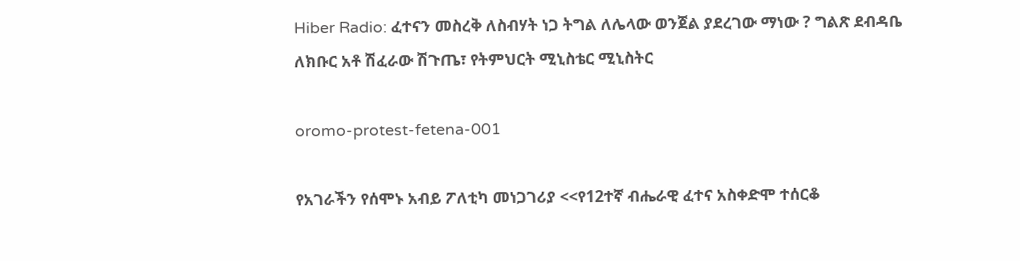Hiber Radio: ፈተናን መስረቅ ለስብሃት ነጋ ትግል ለሌላው ወንጀል ያደረገው ማነው ? ግልጽ ደብዳቤ ለክቡር አቶ ሽፈራው ሽጉጤ፣ የትምህርት ሚኒስቴር ሚኒስትር

oromo-protest-fetena-001

የአገራችን የሰሞኑ አብይ ፖለቲካ መነጋገሪያ <<የ12ተኛ ብሔራዊ ፈተና አስቀድሞ ተሰርቆ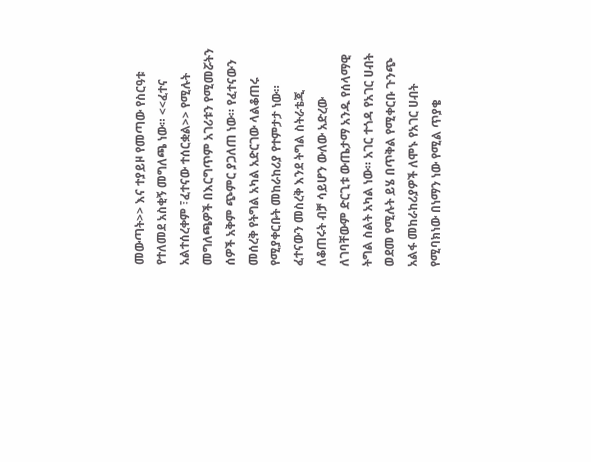መውጣት>> እና ተያይዞ የመጣው የስርዓቱ የተለመደ አስቂኝ መግለጫ ነው። <<ፈተና አልተሰረቀም ፣ፈተናው ተሰርቋል>> የሚሉት መግለጫዎች በእርግጥም አገሪቱን የሚመሯትን ሰዎች አቅም ጭምር ያጋለጠ ነው። የፈተናውን መሰረቅ የትግል አካል አድርገው ላልቆጠሩ የሚያቀርቡት መከራከሪያ የተምታታ ነው። ፈተናውን መስረቅ እንደ ትግል ስትራቴጂ ለቆጠሩት ብቻ ሳይሆን ውለው አድረው ለገባቸውም ድርጊቱ ውጤታማ አንዱ የሰላማዊ ትግል ስልት አካል ነው። አገር ተጎዳ የአገር ሀብት ወደመ የሚሉት ይሄ በጥቅል የሚቀርቡ ጉንጭ አልፋ መከራከሪያዎች ለሞኑ የአገር ሀብት የሚባክነው በነማን ነው የሚል ጥያቄ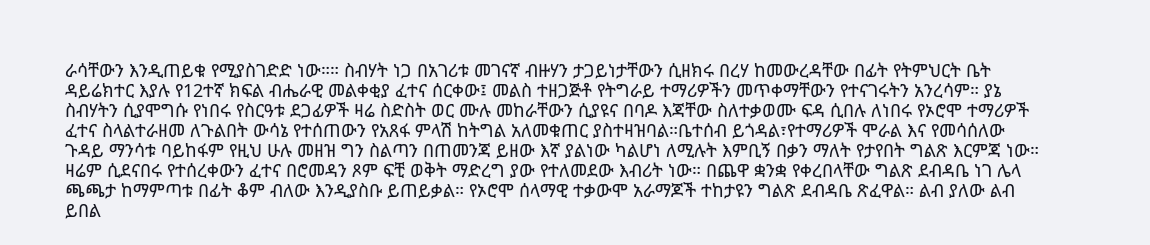ራሳቸውን እንዲጠይቁ የሚያስገድድ ነው።። ስብሃት ነጋ በአገሪቱ መገናኛ ብዙሃን ታጋይነታቸውን ሲዘክሩ በረሃ ከመውረዳቸው በፊት የትምህርት ቤት ዳይሬክተር እያሉ የ12ተኛ ክፍል ብሔራዊ መልቀቂያ ፈተና ሰርቀው፤ መልስ ተዘጋጅቶ የትግራይ ተማሪዎችን መጥቀማቸውን የተናገሩትን አንረሳም። ያኔ ስብሃትን ሲያሞግሱ የነበሩ የስርዓቱ ደጋፊዎች ዛሬ ስድስት ወር ሙሉ መከራቸውን ሲያዩና በባዶ እጃቸው ስለተቃወሙ ፍዳ ሲበሉ ለነበሩ የኦሮሞ ተማሪዎች ፈተና ስላልተራዘመ ለጉልበት ውሳኔ የተሰጠውን የአጸፋ ምላሽ ከትግል አለመቁጠር ያስተዛዝባል።ቤተሰብ ይጎዳል፣የተማሪዎች ሞራል እና የመሳሰለው ጉዳይ ማንሳቱ ባይከፋም የዚህ ሁሉ መዘዝ ግን ስልጣን በጠመንጃ ይዘው እኛ ያልነው ካልሆነ ለሚሉት እምቢኝ በቃን ማለት የታየበት ግልጽ እርምጃ ነው። ዛሬም ሲደናበሩ የተሰረቀውን ፈተና በሮመዳን ጾም ፍቺ ወቅት ማድረግ ያው የተለመደው እብሪት ነው። በጨዋ ቋንቋ የቀረበላቸው ግልጽ ደብዳቤ ነገ ሌላ ጫጫታ ከማምጣቱ በፊት ቆም ብለው እንዲያስቡ ይጠይቃል። የኦሮሞ ሰላማዊ ተቃውሞ አራማጆች ተከታዩን ግልጽ ደብዳቤ ጽፈዋል። ልብ ያለው ልብ ይበል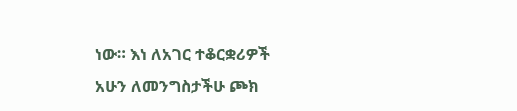ነው። እነ ለአገር ተቆርቋሪዎች አሁን ለመንግስታችሁ ጮክ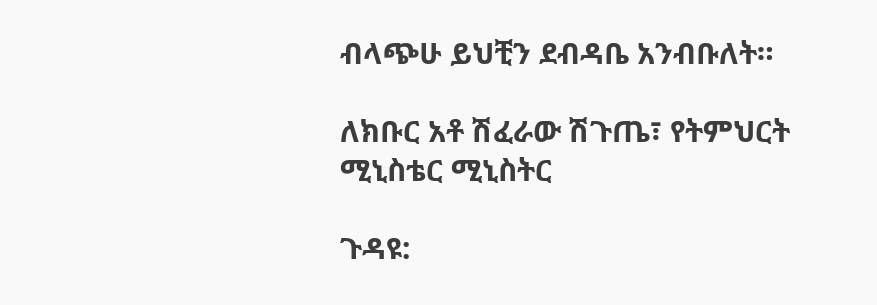ብላጭሁ ይህቺን ደብዳቤ አንብቡለት።

ለክቡር አቶ ሽፈራው ሽጉጤ፣ የትምህርት ሚኒስቴር ሚኒስትር

ጉዳዩ: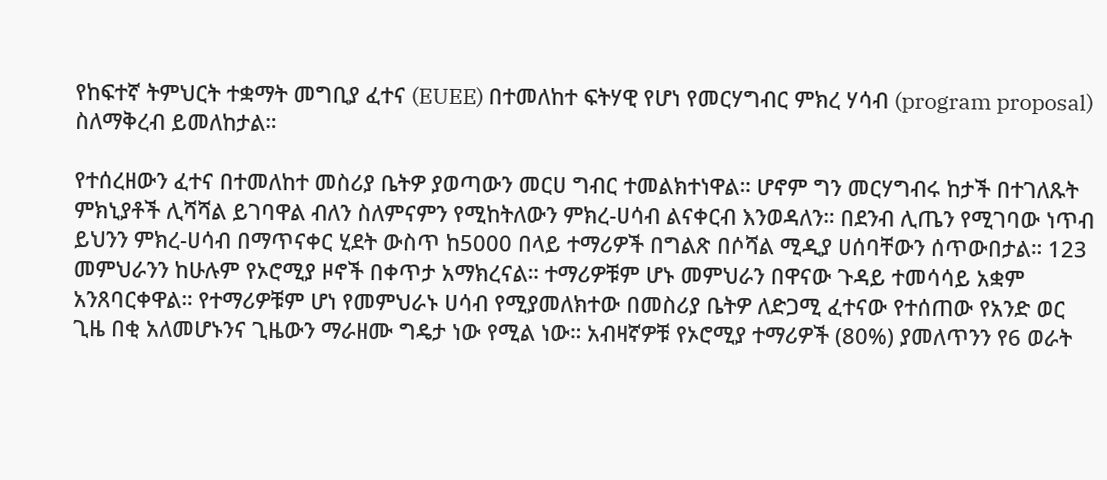የከፍተኛ ትምህርት ተቋማት መግቢያ ፈተና (EUEE) በተመለከተ ፍትሃዊ የሆነ የመርሃግብር ምክረ ሃሳብ (program proposal) ስለማቅረብ ይመለከታል።

የተሰረዘውን ፈተና በተመለከተ መስሪያ ቤትዎ ያወጣውን መርሀ ግብር ተመልክተነዋል። ሆኖም ግን መርሃግብሩ ከታች በተገለጹት ምክኒያቶች ሊሻሻል ይገባዋል ብለን ስለምናምን የሚከትለውን ምክረ-ሀሳብ ልናቀርብ እንወዳለን። በደንብ ሊጤን የሚገባው ነጥብ ይህንን ምክረ-ሀሳብ በማጥናቀር ሂደት ውስጥ ከ5000 በላይ ተማሪዎች በግልጽ በሶሻል ሚዲያ ሀሰባቸውን ሰጥውበታል። 123 መምህራንን ከሁሉም የኦሮሚያ ዞኖች በቀጥታ አማክረናል። ተማሪዎቹም ሆኑ መምህራን በዋናው ጉዳይ ተመሳሳይ አቋም አንጸባርቀዋል። የተማሪዎቹም ሆነ የመምህራኑ ሀሳብ የሚያመለክተው በመስሪያ ቤትዎ ለድጋሚ ፈተናው የተሰጠው የአንድ ወር ጊዜ በቂ አለመሆኑንና ጊዜውን ማራዘሙ ግዴታ ነው የሚል ነው። አብዛኛዎቹ የኦሮሚያ ተማሪዎች (80%) ያመለጥንን የ6 ወራት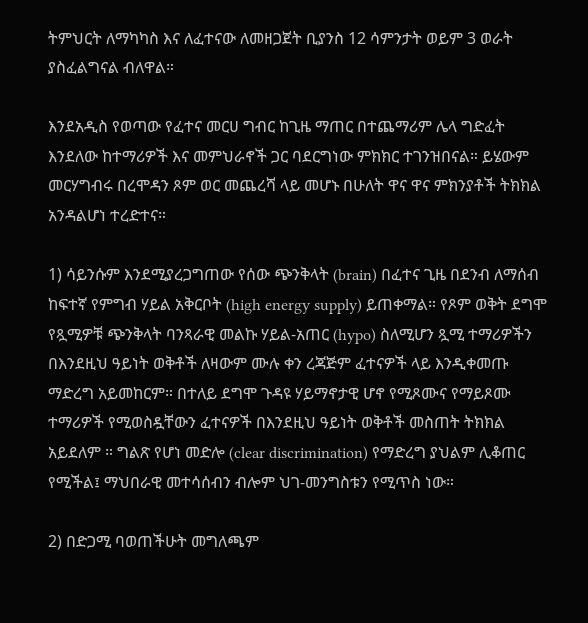ትምህርት ለማካካስ እና ለፈተናው ለመዘጋጀት ቢያንስ 12 ሳምንታት ወይም 3 ወራት ያስፈልግናል ብለዋል።

እንደአዲስ የወጣው የፈተና መርሀ ግብር ከጊዜ ማጠር በተጨማሪም ሌላ ግድፈት እንደለው ከተማሪዎች እና መምህራኖች ጋር ባደርግነው ምክክር ተገንዝበናል። ይሄውም መርሃግብሩ በረሞዳን ጾም ወር መጨረሻ ላይ መሆኑ በሁለት ዋና ዋና ምክንያቶች ትክክል አንዳልሆነ ተረድተና።

1) ሳይንሱም እንደሚያረጋግጠው የሰው ጭንቅላት (brain) በፈተና ጊዜ በደንብ ለማሰብ ከፍተኛ የምግብ ሃይል አቅርቦት (high energy supply) ይጠቀማል። የጾም ወቅት ደግሞ የጿሚዎቹ ጭንቅላት ባንጻራዊ መልኩ ሃይል-አጠር (hypo) ስለሚሆን ጿሚ ተማሪዎችን በእንደዚህ ዓይነት ወቅቶች ለዛውም ሙሉ ቀን ረጃጅም ፈተናዎች ላይ እንዲቀመጡ ማድረግ አይመከርም። በተለይ ደግሞ ጉዳዩ ሃይማኖታዊ ሆኖ የሚጾሙና የማይጾሙ ተማሪዎች የሚወስዷቸውን ፈተናዎች በእንደዚህ ዓይነት ወቅቶች መስጠት ትክክል አይደለም ። ግልጽ የሆነ መድሎ (clear discrimination) የማድረግ ያህልም ሊቆጠር የሚችል፤ ማህበራዊ መተሳሰብን ብሎም ህገ-መንግስቱን የሚጥስ ነው።

2) በድጋሚ ባወጠችሁት መግለጫም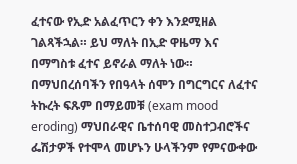ፈተናው የኢድ አልፈጥርን ቀን እንደሚዘል ገልጻችኋል። ይህ ማለት በኢድ ዋዜማ እና በማግስቱ ፈተና ይኖራል ማለት ነው። በማህበረሰባችን የበዓላት ሰሞን በግርግርና ለፈተና ትኩረት ፍጹም በማይመቹ (exam mood eroding) ማህበራዊና ቤተሰባዊ መስተጋብሮችና ፌሽታዎች የተሞላ መሆኑን ሁላችንም የምናውቀው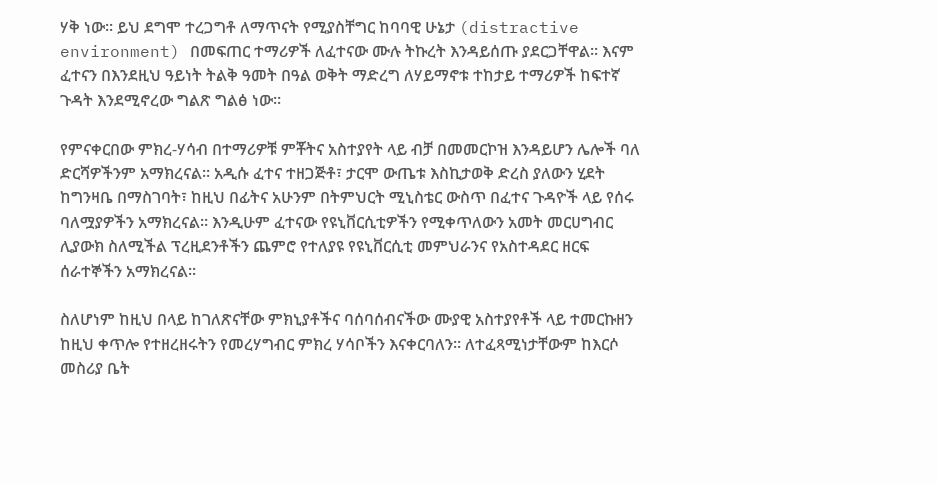ሃቅ ነው። ይህ ደግሞ ተረጋግቶ ለማጥናት የሚያስቸግር ከባባዊ ሁኔታ (distractive environment) በመፍጠር ተማሪዎች ለፈተናው ሙሉ ትኩረት እንዳይሰጡ ያደርጋቸዋል። እናም ፈተናን በእንደዚህ ዓይነት ትልቅ ዓመት በዓል ወቅት ማድረግ ለሃይማኖቱ ተከታይ ተማሪዎች ከፍተኛ ጉዳት እንደሚኖረው ግልጽ ግልፅ ነው።

የምናቀርበው ምክረ-ሃሳብ በተማሪዎቹ ምቾትና አስተያየት ላይ ብቻ በመመርኮዝ እንዳይሆን ሌሎች ባለ ድርሻዎችንም አማክረናል። አዲሱ ፈተና ተዘጋጅቶ፣ ታርሞ ውጤቱ እስኪታወቅ ድረስ ያለውን ሂደት ከግንዛቤ በማስገባት፣ ከዚህ በፊትና አሁንም በትምህርት ሚኒስቴር ውስጥ በፈተና ጉዳዮች ላይ የሰሩ ባለሟያዎችን አማክረናል። እንዲሁም ፈተናው የዩኒቨርሲቲዎችን የሚቀጥለውን አመት መርሀግብር ሊያውክ ስለሚችል ፕረዚደንቶችን ጨምሮ የተለያዩ የዩኒቨርሲቲ መምህራንና የአስተዳደር ዘርፍ ሰራተኞችን አማክረናል።

ስለሆነም ከዚህ በላይ ከገለጽናቸው ምክኒያቶችና ባሰባሰብናችው ሙያዊ አስተያየቶች ላይ ተመርኩዘን ከዚህ ቀጥሎ የተዘረዘሩትን የመረሃግብር ምክረ ሃሳቦችን እናቀርባለን። ለተፈጻሚነታቸውም ከእርሶ መስሪያ ቤት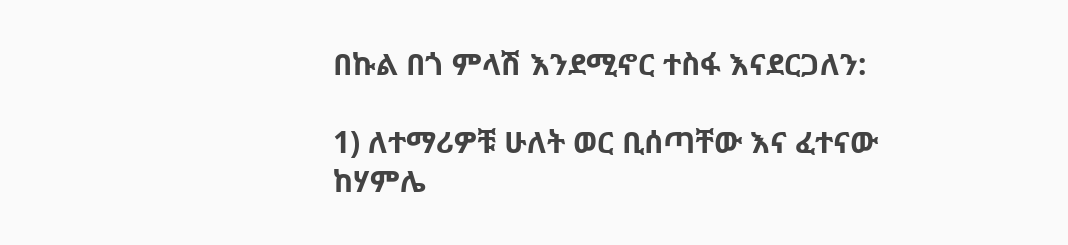በኩል በጎ ምላሽ እንደሚኖር ተስፋ እናደርጋለን:

1) ለተማሪዎቹ ሁለት ወር ቢሰጣቸው እና ፈተናው ከሃምሌ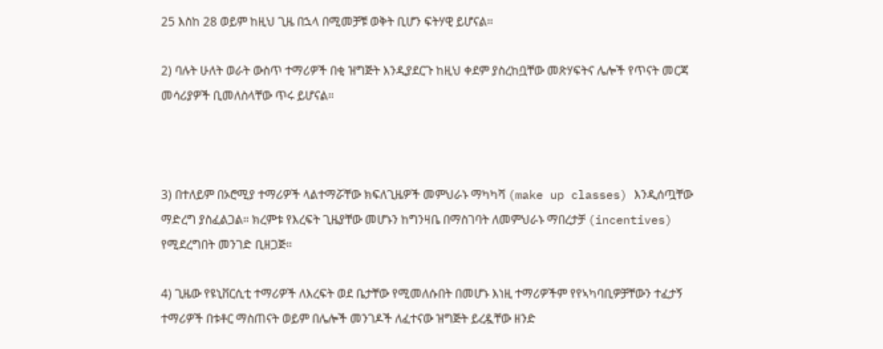25 እስከ 28 ወይም ከዚህ ጊዜ በኋላ በሚመቻቹ ወቅት ቢሆን ፍትሃዊ ይሆናል።

2) ባሉት ሁለት ወራት ውስጥ ተማሪዎች በቂ ዝግጅት እንዲያደርጉ ከዚህ ቀደም ያስረከቧቸው መጽሃፍትና ሌሎች የጥናት መርጃ መሳሪያዎች ቢመለስላቸው ጥሩ ይሆናል።



3) በተለይም በኦሮሚያ ተማሪዎች ላልተማሯቸው ክፍለጊዜዎች መምህራኑ ማካካሻ (make up classes) እንዲሰጧቸው ማድረግ ያስፈልጋል። ክረምቱ የእረፍት ጊዜያቸው መሆኑን ከግንዛቤ በማስገባት ለመምህራኑ ማበረታቻ (incentives) የሚደረግበት መንገድ ቢዘጋጅ።

4) ጊዜው የዩኒቨርሲቲ ተማሪዎች ለእረፍት ወደ ቤታቸው የሚመለሱበት በመሆኑ እነዚ ተማሪዎችም የየኣካባቢዎቻቸውን ተፈታኝ ተማሪዎች በቱቶር ማስጠናት ወይም በሌሎች መንገዶች ለፈተናው ዝግጅት ይረዷቸው ዘንድ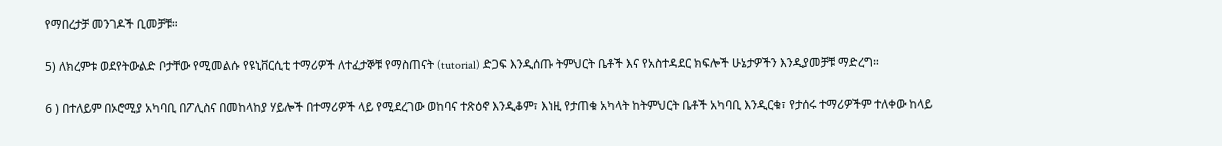የማበረታቻ መንገዶች ቢመቻቹ።

5) ለክረምቱ ወደየትውልድ ቦታቸው የሚመልሱ የዩኒቨርሲቲ ተማሪዎች ለተፈታኞቹ የማስጠናት (tutorial) ድጋፍ እንዲሰጡ ትምህርት ቤቶች እና የአስተዳደር ክፍሎች ሁኔታዎችን እንዲያመቻቹ ማድረግ።

6 ) በተለይም በኦሮሚያ አካባቢ በፖሊስና በመከላከያ ሃይሎች በተማሪዎች ላይ የሚደረገው ወከባና ተጽዕኖ እንዲቆም፣ እነዚ የታጠቁ አካላት ከትምህርት ቤቶች አካባቢ እንዲርቁ፣ የታሰሩ ተማሪዎችም ተለቀው ከላይ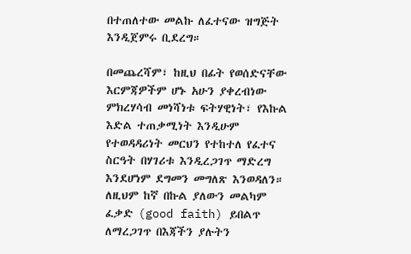በተጠለተው መልኩ ለፈተናው ዝግጅት እንዲጀምሩ ቢደረግ።

በመጨረሻም፣ ከዚህ በፊት የወሰድናቸው እርምጃዎችም ሆኑ አሁን ያቀረብነው ምክረሃሳብ መነሻነቱ ፍትሃዊነት፣ የእኩል እድል ተጠቃሚነት እንዲሁም የተወዳዳሪነት መርህን የተከተለ የፈተና ስርዓት በሃገሪቱ እንዲረጋገጥ ማድረግ እንደሆነም ደግመን መግለጽ እንወዳለን። ለዚህም ከኛ በኩል ያለውን መልካም ፈቃድ (good faith) ይበልጥ ለማረጋገጥ በእጃችን ያሉትን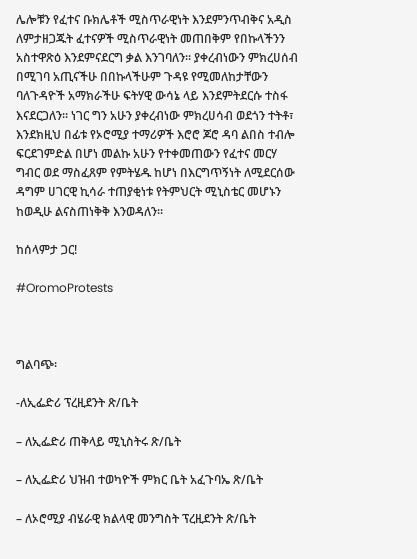ሌሎቹን የፈተና ቡክሌቶች ሚስጥራዊነት እንደምንጥብቅና አዲስ ለምታዘጋጁት ፈተናዎች ሚስጥራዊነት መጠበቅም የበኩላችንን አስተዋጽዕ እንደምናደርግ ቃል እንገባለን። ያቀረብነውን ምክረሀሰብ በሚገባ አጢናችሁ በበኩላችሁም ጉዳዩ የሚመለከታቸውን ባለጉዳዮች አማክራችሁ ፍትሃዊ ውሳኔ ላይ እንደምትደርሱ ተስፋ እናደርጋለን። ነገር ግን አሁን ያቀረብነው ምክረሀሳብ ወደጎን ተትቶ፣ እንደክዚህ በፊቱ የኦሮሚያ ተማሪዎች እሮሮ ጆሮ ዳባ ልበስ ተብሎ ፍርደገምድል በሆነ መልኩ አሁን የተቀመጠውን የፈተና መርሃ ግብር ወደ ማስፈጸም የምትሄዱ ከሆነ በእርግጥኝነት ለሚደርሰው ዳግም ሀገርዊ ኪሳራ ተጠያቂነቱ የትምህርት ሚኒስቴር መሆኑን ከወዲሁ ልናስጠነቅቅ እንወዳለን።

ከሰላምታ ጋር!

#OromoProtests



ግልባጭ፡

-ለኢፌድሪ ፕረዚደንት ጽ/ቤት

– ለኢፌድሪ ጠቅላይ ሚኒስትሩ ጽ/ቤት

– ለኢፌድሪ ህዝብ ተወካዮች ምክር ቤት አፈጉባኤ ጽ/ቤት

– ለኦሮሚያ ብሄራዊ ክልላዊ መንግስት ፕረዚደንት ጽ/ቤት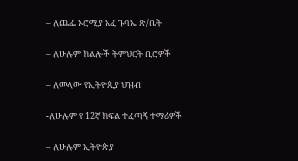– ለጨፌ ኦሮሚያ አፈ ጉባኤ ጽ/ቤት

– ለሁሉም ክልሎች ትምህርት ቢሮዎች

– ለመላው የኢትዮጲያ ህዝብ

-ለሁሉም የ 12ኛ ክፍል ተፈጣኝ ተማሪዎች

– ለሁሉም ኢትዮጵያ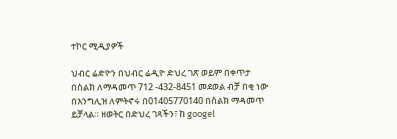ተኮር ሚዲያዎች

ህብር ሬድዮን በህብር ሬዲዮ ድህረ ገጽ ወይም በቀጥታ በስልክ ለማዳመጥ 712 -432-8451 መደወል ብቻ በቂ ነው በእንግሊዝ ለምትኖሩ በ01405770140 በስልክ ማዳመጥ ይቻላል። ዘወትር በድህረ ገጻችን፣ ከ googel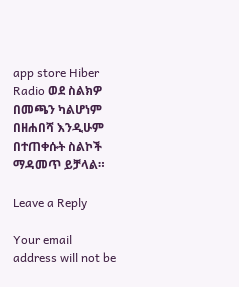app store Hiber Radio ወደ ስልክዎ በመጫን ካልሆነም በዘሐበሻ እንዲሁም በተጠቀሱት ስልኮች ማዳመጥ ይቻላል።

Leave a Reply

Your email address will not be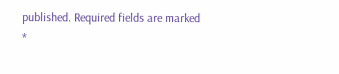published. Required fields are marked *